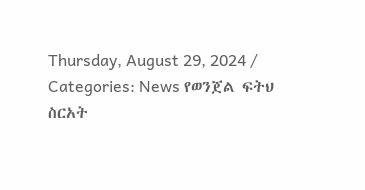Thursday, August 29, 2024 / Categories: News የወንጀል ፍትህ ስርአት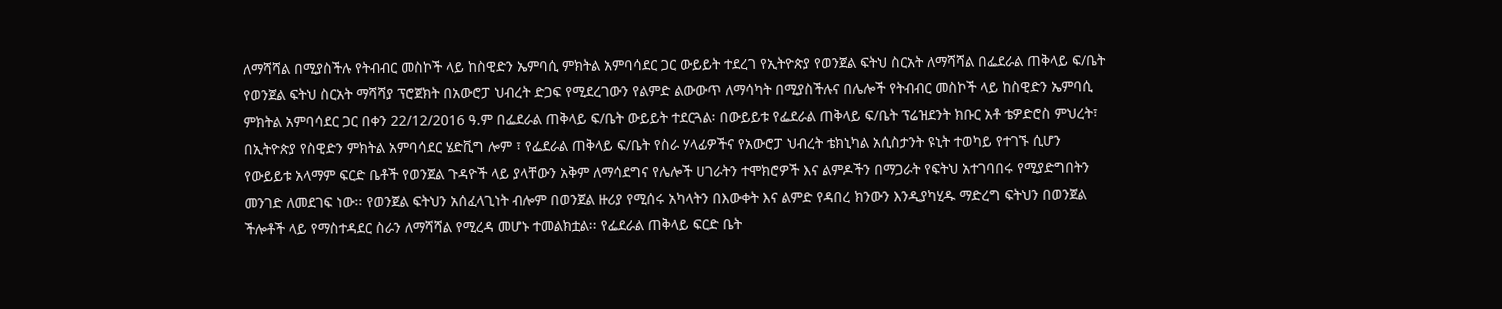ለማሻሻል በሚያስችሉ የትብብር መስኮች ላይ ከስዊድን ኤምባሲ ምክትል አምባሳደር ጋር ውይይት ተደረገ የኢትዮጵያ የወንጀል ፍትህ ስርአት ለማሻሻል በፌደራል ጠቅላይ ፍ/ቤት የወንጀል ፍትህ ስርአት ማሻሻያ ፕሮጀክት በአውሮፓ ህብረት ድጋፍ የሚደረገውን የልምድ ልውውጥ ለማሳካት በሚያስችሉና በሌሎች የትብብር መስኮች ላይ ከስዊድን ኤምባሲ ምክትል አምባሳደር ጋር በቀን 22/12/2016 ዓ.ም በፌደራል ጠቅላይ ፍ/ቤት ውይይት ተደርጓል፡ በውይይቱ የፌደራል ጠቅላይ ፍ/ቤት ፕሬዝደንት ክቡር አቶ ቴዎድሮስ ምህረት፣ በኢትዮጵያ የስዊድን ምክትል አምባሳደር ሄድቪግ ሎም ፣ የፌደራል ጠቅላይ ፍ/ቤት የስራ ሃላፊዎችና የአውሮፓ ህብረት ቴክኒካል አሲስታንት ዩኒት ተወካይ የተገኙ ሲሆን የውይይቱ አላማም ፍርድ ቤቶች የወንጀል ጉዳዮች ላይ ያላቸውን አቅም ለማሳደግና የሌሎች ሀገራትን ተሞክሮዎች እና ልምዶችን በማጋራት የፍትህ አተገባበሩ የሚያድግበትን መንገድ ለመደገፍ ነው፡፡ የወንጀል ፍትህን አሰፈላጊነት ብሎም በወንጀል ዙሪያ የሚሰሩ አካላትን በእውቀት እና ልምድ የዳበረ ክንውን እንዲያካሂዱ ማድረግ ፍትህን በወንጀል ችሎቶች ላይ የማስተዳደር ስራን ለማሻሻል የሚረዳ መሆኑ ተመልክቷል፡፡ የፌደራል ጠቅላይ ፍርድ ቤት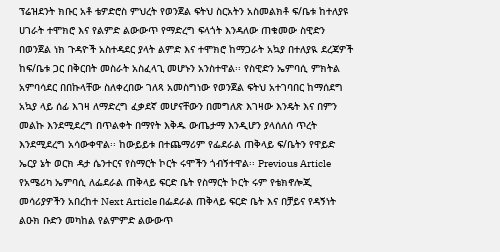ፕሬዝደንት ክቡር አቶ ቴዎድሮስ ምህረት የወንጀል ፍትህ ስርአትን አስመልክቶ ፍ/ቤቱ ከተለያዩ ሀገራት ተሞክሮ እና የልምድ ልውውጥ የማድረግ ፍላጎት እንዳለው ጠቁመው ስዊድን በወንጀል ነክ ጉዳዮች አስተዳደር ያላት ልምድ እና ተሞክሮ ከማጋራት አኳያ በተለያዪ ደረጃዎች ከፍ/ቤቱ ጋር በቅርበት መስራት አስፈላጊ መሆኑን አንስተዋል፡፡ የስዊድን ኤምባሲ ምክትል አምባሳደር በበኩላቸው ስለቀረበው ገለጻ አመስግነው የወንጀል ፍትህ አተገባበር ከማሰደግ አኳያ ላይ ሰፊ እገዛ ለማድረግ ፈቃደኛ መሆናቸውን በመግለጽ እገዛው እንዴት እና በምን መልኩ እንደሚደረግ በጥልቀት በማየት እቅዱ ውጤታማ እንዲሆን ያላሰለሰ ጥረት እንደሚደረግ አሳውቀዋል፡፡ ከውይይቱ በተጨማሪም የፌደራል ጠቅላይ ፍ/ቤትን የዋይድ ኤርያ ኔት ወርክ ዳታ ሴንተርና የስማርት ኮርት ሩሞችን ጎብኝተዋል፡፡ Previous Article የአሜሪካ ኤምባሲ ለፌደራል ጠቅላይ ፍርድ ቤት የስማርት ኮርት ሩም የቴክኖሎጂ መሳሪያዎችን አበረከተ Next Article በፌደራል ጠቅላይ ፍርድ ቤት እና በቻይና የዳኝነት ልዑክ ቡድን መካከል የልምምድ ልውውጥ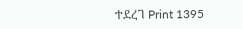ተደረገ Print 1395